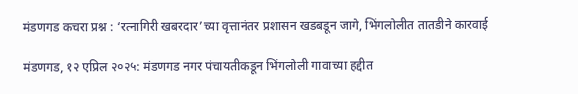मंडणगड कचरा प्रश्न : ‘रत्नागिरी खबरदार’च्या वृत्तानंतर प्रशासन खडबडून जागे, भिंगलोलीत तातडीने कारवाई

मंडणगड, १२ एप्रिल २०२५: मंडणगड नगर पंचायतीकडून भिंगलोली गावाच्या हद्दीत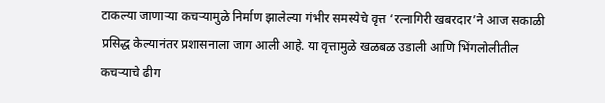टाकल्या जाणाऱ्या कचऱ्यामुळे निर्माण झालेल्या गंभीर समस्येचे वृत्त ‘रत्नागिरी खबरदार’ने आज सकाळी प्रसिद्ध केल्यानंतर प्रशासनाला जाग आली आहे. या वृत्तामुळे खळबळ उडाली आणि भिंगलोलीतील कचऱ्याचे ढीग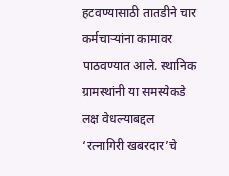हटवण्यासाठी तातडीने चार कर्मचाऱ्यांना कामावर पाठवण्यात आले. स्थानिक ग्रामस्थांनी या समस्येकडे लक्ष वेधल्याबद्दल ‘रत्नागिरी खबरदार’चे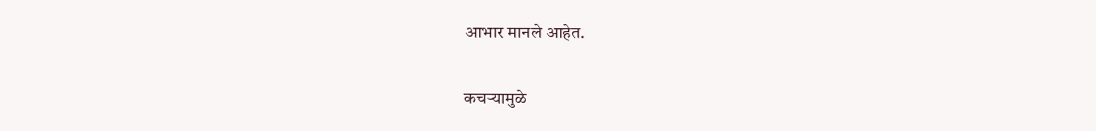आभार मानले आहेत.

कचऱ्यामुळे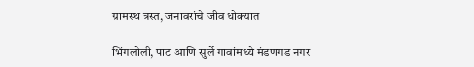ग्रामस्थ त्रस्त, जनावरांचे जीव धोक्यात

भिंगलोली, पाट आणि सुर्ले गावांमध्ये मंडणगड नगर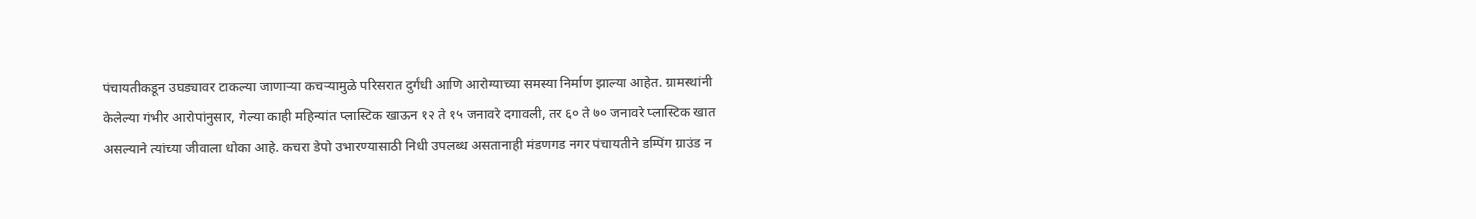पंचायतीकडून उघड्यावर टाकल्या जाणाऱ्या कचऱ्यामुळे परिसरात दुर्गंधी आणि आरोग्याच्या समस्या निर्माण झाल्या आहेत. ग्रामस्थांनी केलेल्या गंभीर आरोपांनुसार, गेल्या काही महिन्यांत प्लास्टिक खाऊन १२ ते १५ जनावरे दगावली, तर ६० ते ७० जनावरे प्लास्टिक खात असल्याने त्यांच्या जीवाला धोका आहे. कचरा डेपो उभारण्यासाठी निधी उपलब्ध असतानाही मंडणगड नगर पंचायतीने डम्पिंग ग्राउंड न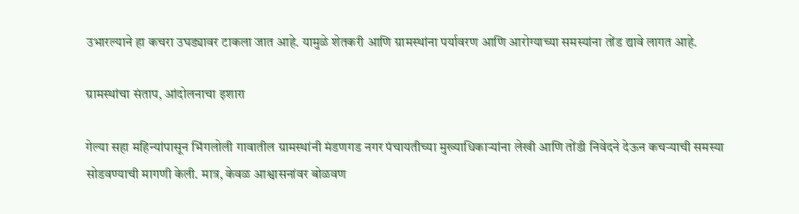उभारल्याने हा कचरा उघड्यावर टाकला जात आहे. यामुळे शेतकरी आणि ग्रामस्थांना पर्यावरण आणि आरोग्याच्या समस्यांना तोंड द्यावे लागत आहे.

ग्रामस्थांचा संताप, आंदोलनाचा इशारा

गेल्या सहा महिन्यांपासून भिंगलोली गावातील ग्रामस्थांनी मंडणगड नगर पंचायतीच्या मुख्याधिकाऱ्यांना लेखी आणि तोंडी निवेदने देऊन कचऱ्याची समस्या सोडवण्याची मागणी केली. मात्र, केवळ आश्वासनांवर बोळवण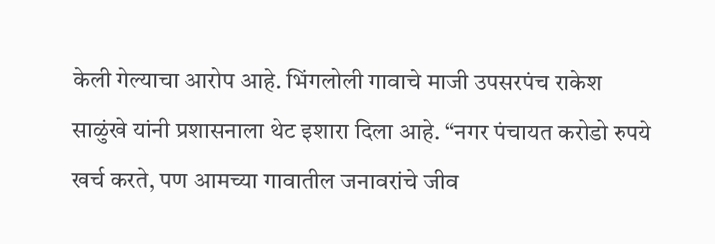केली गेल्याचा आरोप आहे. भिंगलोली गावाचे माजी उपसरपंच राकेश साळुंखे यांनी प्रशासनाला थेट इशारा दिला आहे. “नगर पंचायत करोडो रुपये खर्च करते, पण आमच्या गावातील जनावरांचे जीव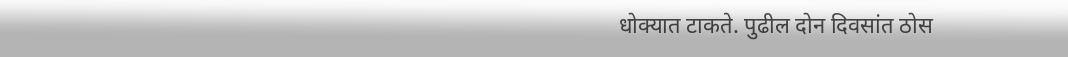धोक्यात टाकते. पुढील दोन दिवसांत ठोस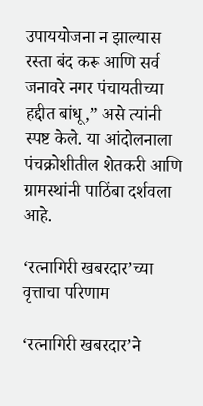उपाययोजना न झाल्यास रस्ता बंद करू आणि सर्व जनावरे नगर पंचायतीच्या हद्दीत बांधू,” असे त्यांनी स्पष्ट केले. या आंदोलनाला पंचक्रोशीतील शेतकरी आणि ग्रामस्थांनी पाठिंबा दर्शवला आहे.

‘रत्नागिरी खबरदार’च्या वृत्ताचा परिणाम

‘रत्नागिरी खबरदार’ने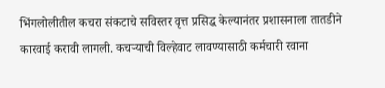भिंगलोलीतील कचरा संकटाचे सविस्तर वृत्त प्रसिद्ध केल्यानंतर प्रशासनाला तातडीने कारवाई करावी लागली. कचऱ्याची विल्हेवाट लावण्यासाठी कर्मचारी रवाना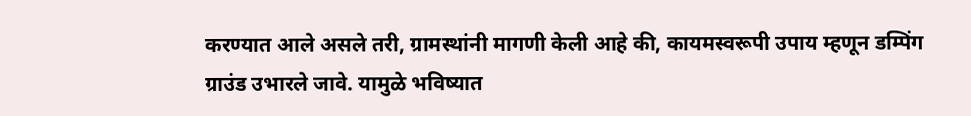करण्यात आले असले तरी, ग्रामस्थांनी मागणी केली आहे की, कायमस्वरूपी उपाय म्हणून डम्पिंग ग्राउंड उभारले जावे. यामुळे भविष्यात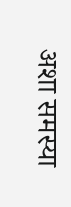अशा समस्या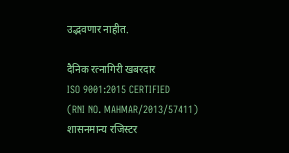उद्भवणार नाहीत.

दैनिक रत्नागिरी खबरदार
ISO 9001:2015 CERTIFIED
(RNI NO. MAHMAR/2013/57411)
शासनमान्य रजिस्टर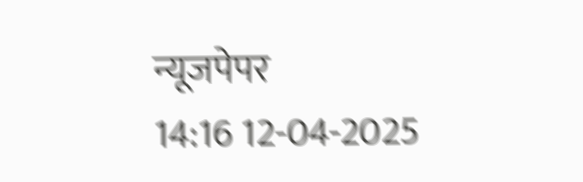न्यूजपेपर
14:16 12-04-2025